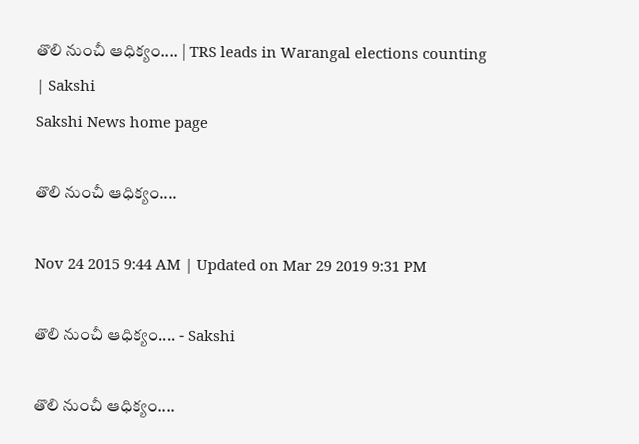తొలి నుంచీ ఆధిక్యం.... | TRS leads in Warangal elections counting | Sakshi
Sakshi News home page

తొలి నుంచీ ఆధిక్యం....

Nov 24 2015 9:44 AM | Updated on Mar 29 2019 9:31 PM

తొలి నుంచీ ఆధిక్యం.... - Sakshi

తొలి నుంచీ ఆధిక్యం....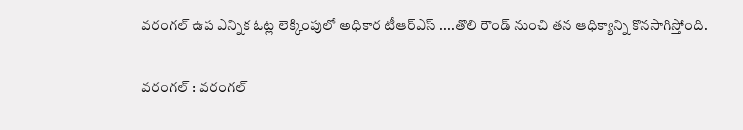వరంగల్ ఉప ఎన్నిక ఓట్ల లెక్కింపులో అధికార టీఆర్ఎస్ ....తొలి రౌండ్ నుంచి తన ఆధిక్యాన్ని కొనసాగిస్తోంది.

వరంగల్ : వరంగల్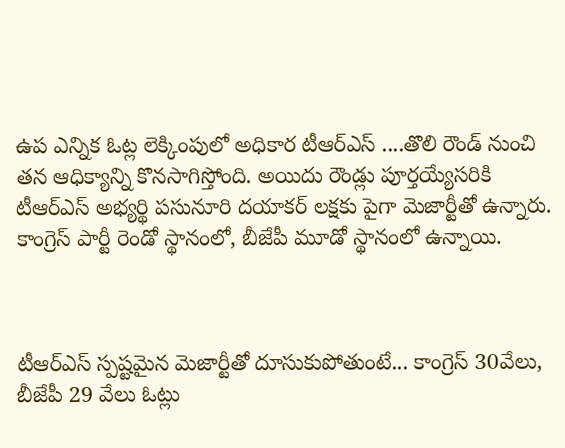ఉప ఎన్నిక ఓట్ల లెక్కింపులో అధికార టీఆర్ఎస్ ....తొలి రౌండ్ నుంచి తన ఆధిక్యాన్ని కొనసాగిస్తోంది. అయిదు రౌండ్లు పూర్తయ్యేసరికి టీఆర్ఎస్ అభ్యర్థి పసునూరి దయాకర్ లక్షకు పైగా మెజార్టీతో ఉన్నారు. కాంగ్రెస్ పార్టీ రెండో స్థానంలో, బీజేపీ మూడో స్థానంలో ఉన్నాయి.



టీఆర్ఎస్ స్పష్టమైన మెజార్టీతో దూసుకుపోతుంటే... కాంగ్రెస్ 30వేలు, బీజేపీ 29 వేలు ఓట్లు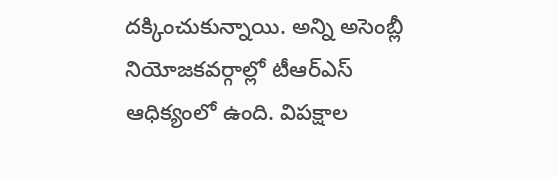దక్కించుకున్నాయి. అన్ని అసెంబ్లీ నియోజకవర్గాల్లో టీఆర్ఎస్ ఆధిక్యంలో ఉంది. విపక్షాల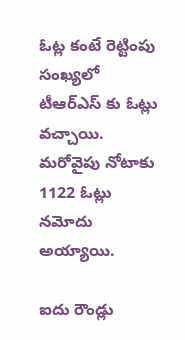ఓట్ల కంటే రెట్టింపు సంఖ్యలో టీఆర్ఎస్ కు ఓట్లు వచ్చాయి. మరోవైపు నోటాకు 1122 ఓట్లు నమోదు అయ్యాయి.

ఐదు రౌండ్లు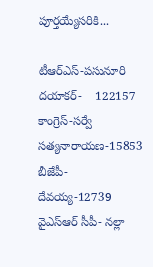పూర్తయ్యేసరికి...

టీఆర్ఎస్-పసునూరి దయాకర్-    122157
కాంగ్రెస్-సర్వే సత్యనారాయణ-15853
బీజేపీ- దేవయ్య-12739
వైఎస్ఆర్ సీపీ- నల్లా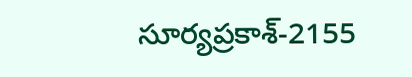సూర్యప్రకాశ్-2155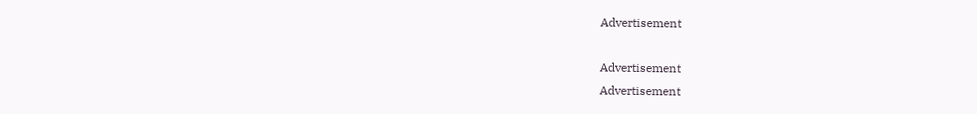Advertisement

Advertisement
Advertisement